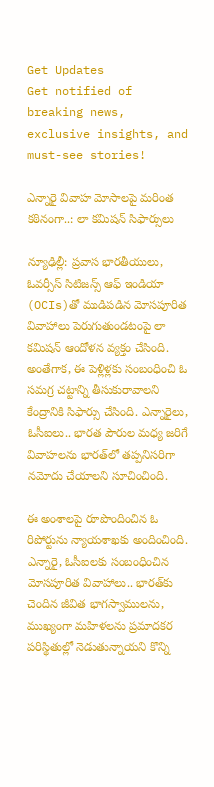Get Updates
Get notified of breaking news, exclusive insights, and must-see stories!

ఎన్నారై వివాహ మోసాలపై మరింత కఠినంగా..: లా కమిషన్ సిఫార్సులు

న్యూఢిల్లీ: ప్రవాస భారతీయులు, ఓవర్సీస్ సిటిజన్స్ ఆఫ్ ఇండియా (OCIs)తో ముడిపడిన మోసపూరిత వివాహాలు పెరుగుతుండటంపై లా కమిషన్ ఆందోళన వ్యక్తం చేసింది. అంతేగాక, ఈ పెళ్లిళ్లకు సంబంధించి ఓ సమగ్ర చట్టాన్ని తీసుకురావాలని కేంద్రానికి సిఫార్సు చేసింది. ఎన్నారైలు, ఓసీఐలు.. భారత పౌరుల మధ్య జరిగే వివాహలను భారత్‌లో తప్పనిసరిగా నమోదు చేయాలని సూచించింది.

ఈ అంశాలపై రూపొందించిన ఓ రిపోర్టును న్యాయశాఖకు అందించింది. ఎన్నారై, ఓసీఐలకు సంబంధించిన మోసపూరిత వివాహాలు.. భారత్‌కు చెందిన జీవిత భాగస్వాములను, ముఖ్యంగా మహిళలను ప్రమాదకర పరిస్థితుల్లో నెడుతున్నాయని కొన్ని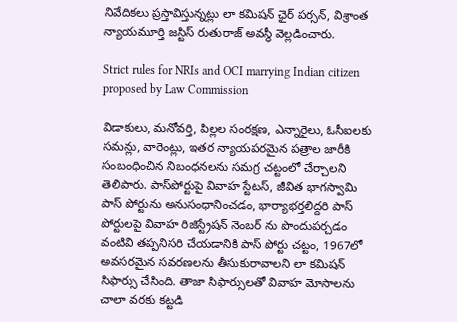నివేదికలు ప్రస్తావిస్తున్నట్లు లా కమిషన్ ఛైర్ పర్సన్, విశ్రాంత న్యాయమూర్తి జస్టిస్ రుతురాజ్ అవస్థీ వెల్లడించారు.

Strict rules for NRIs and OCI marrying Indian citizen proposed by Law Commission

విడాకులు, మనోవర్తి, పిల్లల సంరక్షణ, ఎన్నారైలు, ఓసీఐలకు సమన్లు, వారెంట్లు, ఇతర న్యాయపరమైన పత్రాల జారీకి సంబంధించిన నిబంధనలను సమగ్ర చట్టంలో చేర్చాలని తెలిపారు. పాస్‌పోర్టుపై వివాహ స్టేటస్, జీవిత భాగస్వామి పాస్ పోర్టును అనుసంధానించడం, భార్యాభర్తలిద్దరి పాస్ పోర్టులపై వివాహ రిజిస్ట్రేషన్ నెంబర్ ను పొందుపర్చడం వంటివి తప్పనిసరి చేయడానికి పాస్ పోర్టు చట్టం, 1967లో అవసరమైన సవరణలను తీసుకురావాలని లా కమిషన్ సిఫార్సు చేసింది. తాజా సిఫార్సులతో వివాహ మోసాలను చాలా వరకు కట్టడి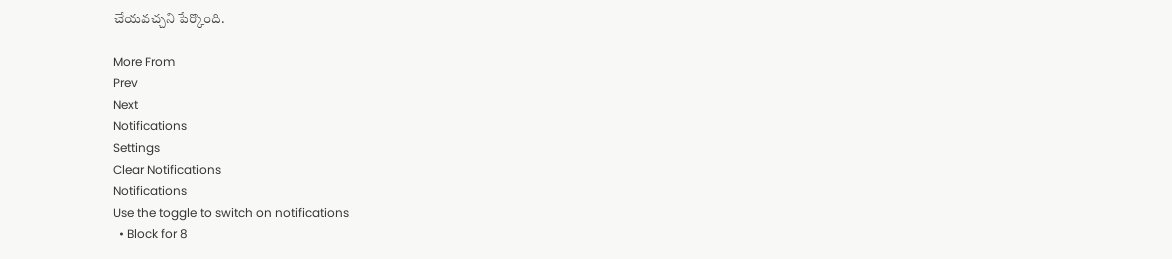చేయవచ్చని పేర్కొంది.

More From
Prev
Next
Notifications
Settings
Clear Notifications
Notifications
Use the toggle to switch on notifications
  • Block for 8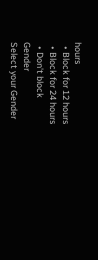hours
  • Block for 12 hours
  • Block for 24 hours
  • Don't block
Gender
Select your Gender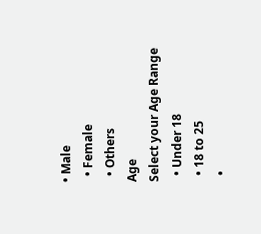• Male
  • Female
  • Others
Age
Select your Age Range
  • Under 18
  • 18 to 25
  •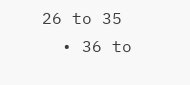26 to 35
  • 36 to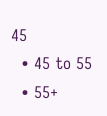45
  • 45 to 55
  • 55+